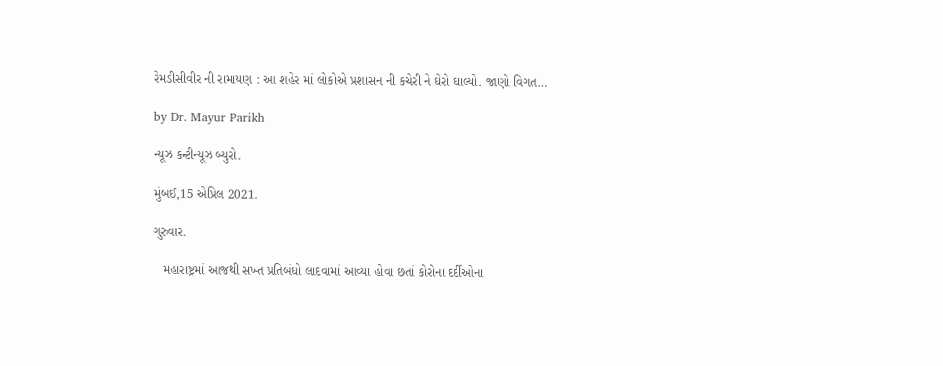રેમડીસીવીર ની રામાયણ : આ શહેર માં લોકોએ પ્રશાસન ની કચેરી ને ઘેરો ઘાલ્યો. જાણો વિગત…

by Dr. Mayur Parikh

ન્યૂઝ કન્ટીન્યૂઝ બ્યુરો.

મુંબઈ,15 એપ્રિલ 2021.

ગુરુવાર.

   મહારાષ્ટ્રમાં આજથી સખ્ત પ્રતિબંધો લાદવામાં આવ્યા હોવા છતાં કોરોના દર્દીઓના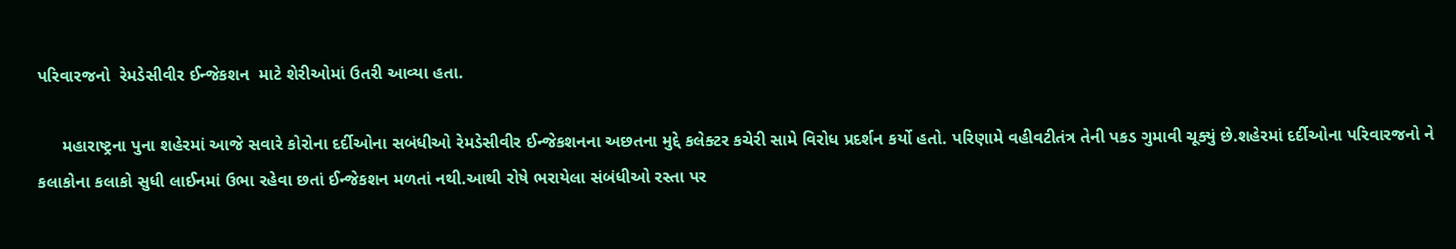પરિવારજનો  રેમડેસીવીર ઈન્જેકશન  માટે શેરીઓમાં ઉતરી આવ્યા હતા.

     મહારાષ્ટ્રના પુના શહેરમાં આજે સવારે કોરોના દર્દીઓના સબંધીઓ રેમડેસીવીર ઈન્જેકશનના અછતના મુદ્દે કલેક્ટર કચેરી સામે વિરોધ પ્રદર્શન કર્યો હતો. પરિણામે વહીવટીતંત્ર તેની પકડ ગુમાવી ચૂક્યું છે.શહેરમાં દર્દીઓના પરિવારજનો ને કલાકોના કલાકો સુધી લાઈનમાં ઉભા રહેવા છતાં ઈન્જેકશન મળતાં નથી.આથી રોષે ભરાયેલા સંબંધીઓ રસ્તા પર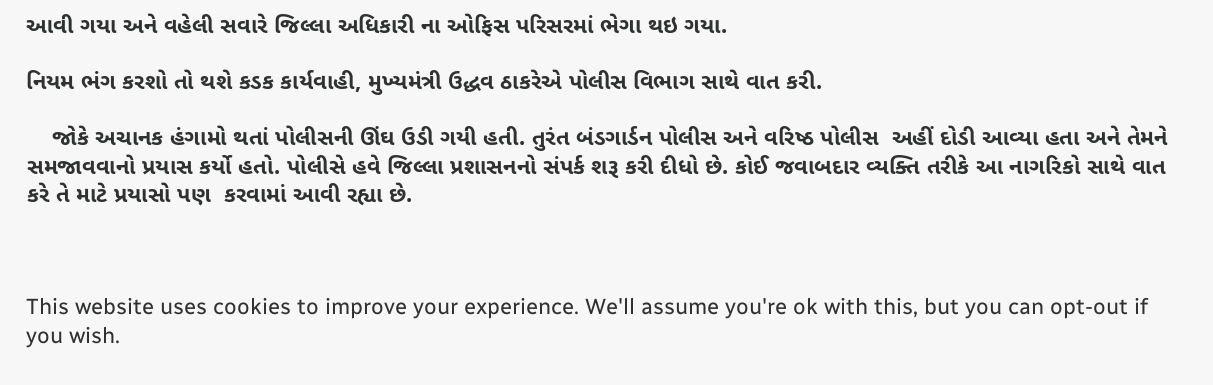આવી ગયા અને વહેલી સવારે જિલ્લા અધિકારી ના ઓફિસ પરિસરમાં ભેગા થઇ ગયા.

નિયમ ભંગ કરશો તો થશે કડક કાર્યવાહી, મુખ્યમંત્રી ઉદ્ધવ ઠાકરેએ પોલીસ વિભાગ સાથે વાત કરી.

    જોકે અચાનક હંગામો થતાં પોલીસની ઊંઘ ઉડી ગયી હતી. તુરંત બંડગાર્ડન પોલીસ અને વરિષ્ઠ પોલીસ  અહીં દોડી આવ્યા હતા અને તેમને સમજાવવાનો પ્રયાસ કર્યો હતો. પોલીસે હવે જિલ્લા પ્રશાસનનો સંપર્ક શરૂ કરી દીધો છે. કોઈ જવાબદાર વ્યક્તિ તરીકે આ નાગરિકો સાથે વાત કરે તે માટે પ્રયાસો પણ  કરવામાં આવી રહ્યા છે.



This website uses cookies to improve your experience. We'll assume you're ok with this, but you can opt-out if you wish.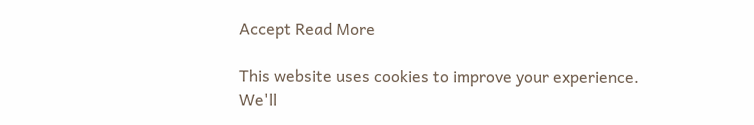Accept Read More

This website uses cookies to improve your experience. We'll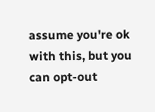assume you're ok with this, but you can opt-out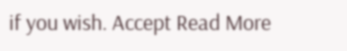if you wish. Accept Read More